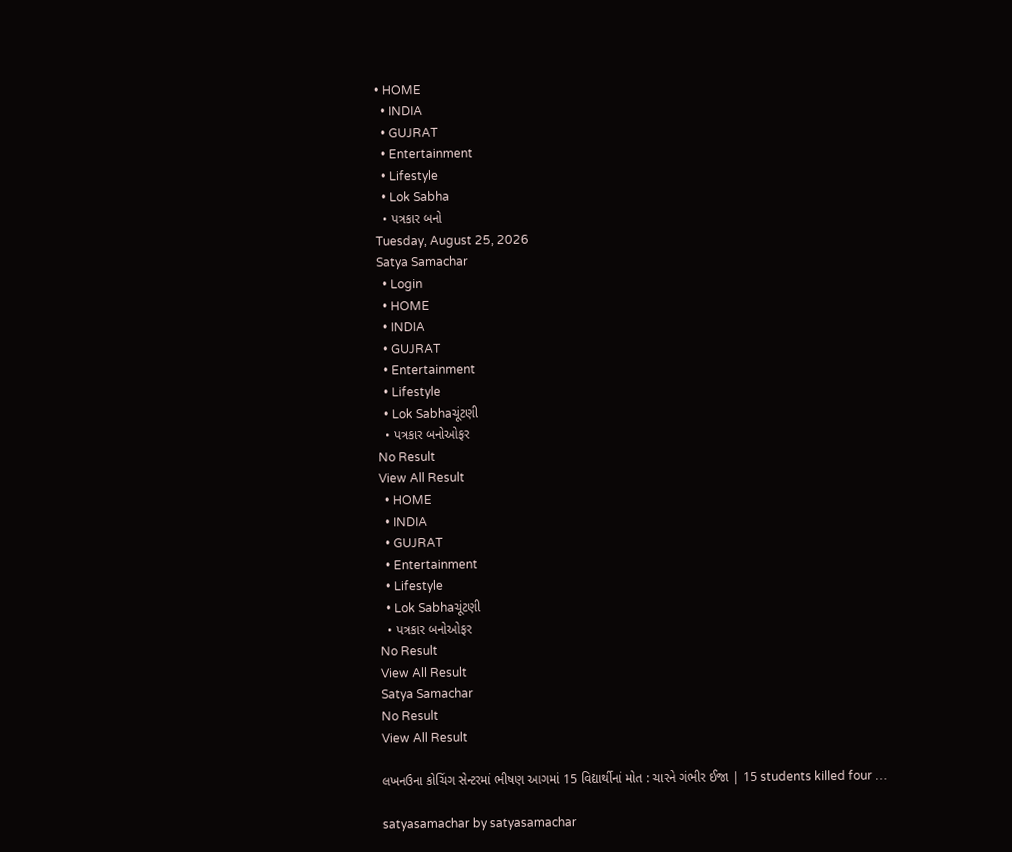• HOME
  • INDIA
  • GUJRAT
  • Entertainment
  • Lifestyle
  • Lok Sabha
  • પત્રકાર બનો
Tuesday, August 25, 2026
Satya Samachar
  • Login
  • HOME
  • INDIA
  • GUJRAT
  • Entertainment
  • Lifestyle
  • Lok Sabhaચૂંટણી
  • પત્રકાર બનોઓફર
No Result
View All Result
  • HOME
  • INDIA
  • GUJRAT
  • Entertainment
  • Lifestyle
  • Lok Sabhaચૂંટણી
  • પત્રકાર બનોઓફર
No Result
View All Result
Satya Samachar
No Result
View All Result

લખનઉના કોચિંગ સેન્ટરમાં ભીષણ આગમાં 15 વિદ્યાર્થીનાં મોત : ચારને ગંભીર ઈજા | 15 students killed four …

satyasamachar by satyasamachar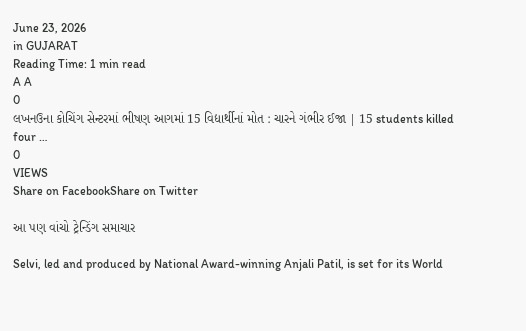June 23, 2026
in GUJARAT
Reading Time: 1 min read
A A
0
લખનઉના કોચિંગ સેન્ટરમાં ભીષણ આગમાં 15 વિદ્યાર્થીનાં મોત : ચારને ગંભીર ઈજા | 15 students killed four …
0
VIEWS
Share on FacebookShare on Twitter

આ પણ વાંચો ટ્રેન્ડિંગ સમાચાર

Selvi, led and produced by National Award-winning Anjali Patil, is set for its World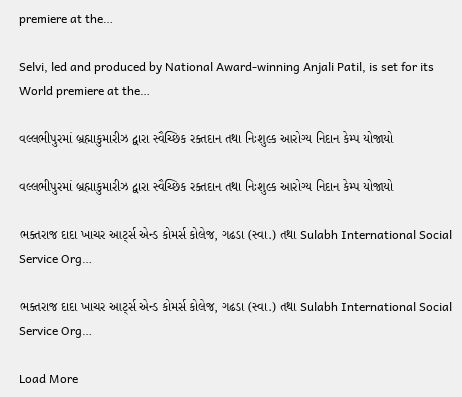premiere at the…

Selvi, led and produced by National Award-winning Anjali Patil, is set for its World premiere at the…

વલ્લભીપુરમાં બ્રહ્માકુમારીઝ દ્વારા સ્વૈચ્છિક રક્તદાન તથા નિઃશુલ્ક આરોગ્ય નિદાન કેમ્પ યોજાયો

વલ્લભીપુરમાં બ્રહ્માકુમારીઝ દ્વારા સ્વૈચ્છિક રક્તદાન તથા નિઃશુલ્ક આરોગ્ય નિદાન કેમ્પ યોજાયો

ભક્તરાજ દાદા ખાચર આર્ટ્સ એન્ડ કોમર્સ કોલેજ, ગઢડા (સ્વા.) તથા Sulabh International Social Service Org…

ભક્તરાજ દાદા ખાચર આર્ટ્સ એન્ડ કોમર્સ કોલેજ, ગઢડા (સ્વા.) તથા Sulabh International Social Service Org…

Load More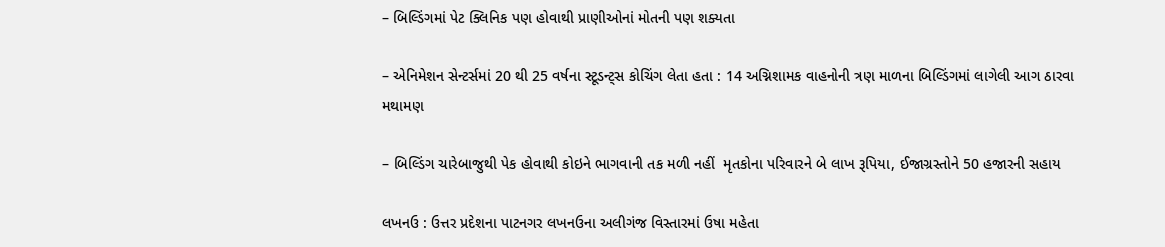– બિલ્ડિંગમાં પેટ ક્લિનિક પણ હોવાથી પ્રાણીઓનાં મોતની પણ શક્યતા

– એનિમેશન સેન્ટર્સમાં 20 થી 25 વર્ષના સ્ટૂડન્ટ્સ કોચિંગ લેતા હતા : 14 અગ્નિશામક વાહનોની ત્રણ માળના બિલ્ડિંગમાં લાગેલી આગ ઠારવા મથામણ

– બિલ્ડિંગ ચારેબાજુથી પેક હોવાથી કોઇને ભાગવાની તક મળી નહીં  મૃતકોના પરિવારને બે લાખ રૂપિયા, ઈજાગ્રસ્તોને 50 હજારની સહાય

લખનઉ : ઉત્તર પ્રદેશના પાટનગર લખનઉના અલીગંજ વિસ્તારમાં ઉષા મહેતા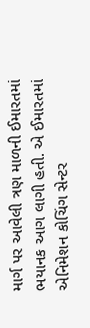માર્ગ પર આવેલી ત્રણ માળની ઈમારતમાં ભયાનક આગ લાગી હતી. એ ઈમારતમાં એનિમેશન કોચિંગ સેન્ટર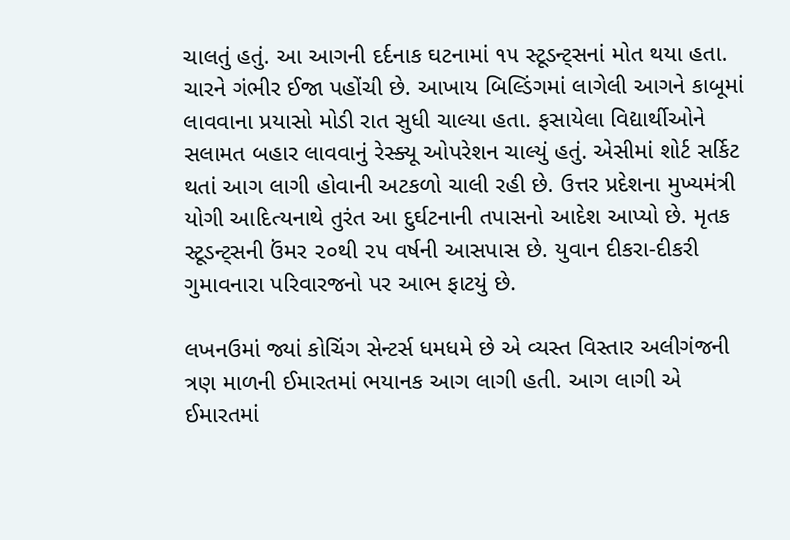ચાલતું હતું. આ આગની દર્દનાક ઘટનામાં ૧૫ સ્ટૂડન્ટ્સનાં મોત થયા હતા. ચારને ગંભીર ઈજા પહોંચી છે. આખાય બિલ્ડિંગમાં લાગેલી આગને કાબૂમાં લાવવાના પ્રયાસો મોડી રાત સુધી ચાલ્યા હતા. ફસાયેલા વિદ્યાર્થીઓને સલામત બહાર લાવવાનું રેસ્ક્યૂ ઓપરેશન ચાલ્યું હતું. એસીમાં શોર્ટ સર્કિટ થતાં આગ લાગી હોવાની અટકળો ચાલી રહી છે. ઉત્તર પ્રદેશના મુખ્યમંત્રી યોગી આદિત્યનાથે તુરંત આ દુર્ઘટનાની તપાસનો આદેશ આપ્યો છે. મૃતક સ્ટૂડન્ટ્સની ઉંમર ૨૦થી ૨૫ વર્ષની આસપાસ છે. યુવાન દીકરા-દીકરી ગુમાવનારા પરિવારજનો પર આભ ફાટયું છે.

લખનઉમાં જ્યાં કોચિંગ સેન્ટર્સ ધમધમે છે એ વ્યસ્ત વિસ્તાર અલીગંજની ત્રણ માળની ઈમારતમાં ભયાનક આગ લાગી હતી. આગ લાગી એ ઈમારતમાં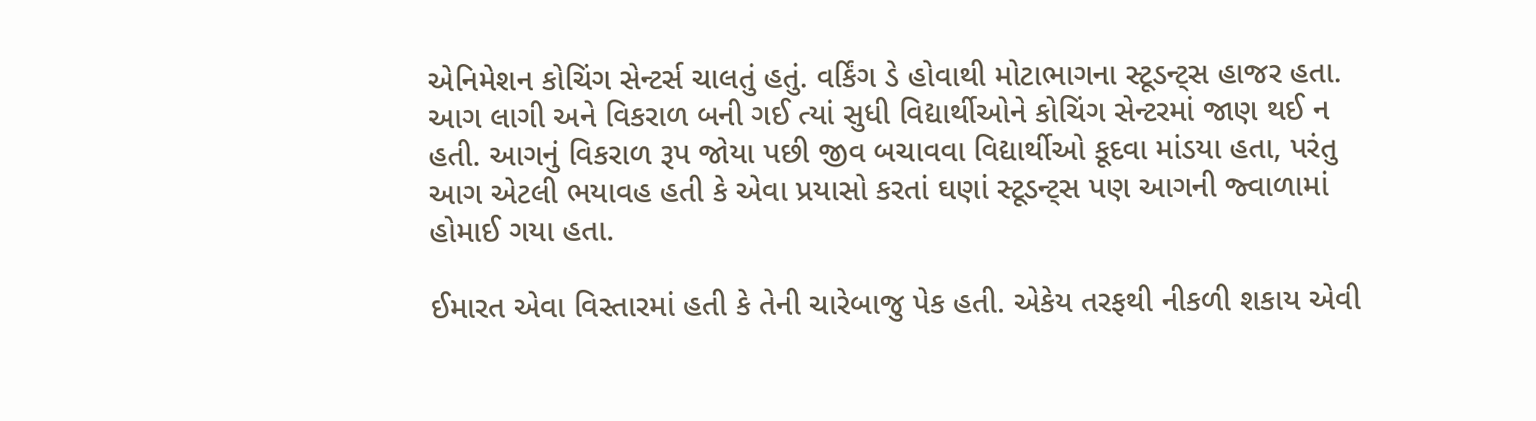એનિમેશન કોચિંગ સેન્ટર્સ ચાલતું હતું. વર્કિંગ ડે હોવાથી મોટાભાગના સ્ટૂડન્ટ્સ હાજર હતા. આગ લાગી અને વિકરાળ બની ગઈ ત્યાં સુધી વિદ્યાર્થીઓને કોચિંગ સેન્ટરમાં જાણ થઈ ન હતી. આગનું વિકરાળ રૂપ જોયા પછી જીવ બચાવવા વિદ્યાર્થીઓ કૂદવા માંડયા હતા, પરંતુ આગ એટલી ભયાવહ હતી કે એવા પ્રયાસો કરતાં ઘણાં સ્ટૂડન્ટ્સ પણ આગની જ્વાળામાં હોમાઈ ગયા હતા.

ઈમારત એવા વિસ્તારમાં હતી કે તેની ચારેબાજુ પેક હતી. એકેય તરફથી નીકળી શકાય એવી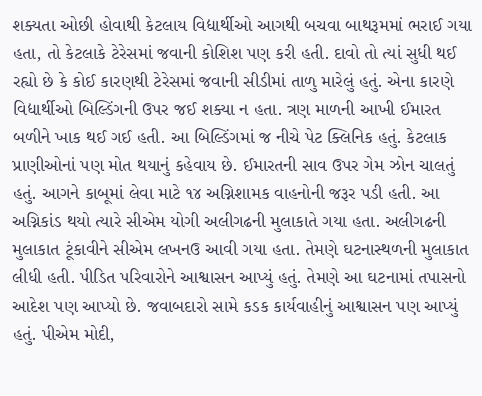શક્યતા ઓછી હોવાથી કેટલાય વિદ્યાર્થીઓ આગથી બચવા બાથરૂમમાં ભરાઈ ગયા હતા, તો કેટલાકે ટેરેસમાં જવાની કોશિશ પણ કરી હતી. દાવો તો ત્યાં સુધી થઈ રહ્યો છે કે કોઈ કારણથી ટેરેસમાં જવાની સીડીમાં તાળુ મારેલું હતું. એના કારણે વિદ્યાર્થીઓ બિલ્ડિંગની ઉપર જઈ શક્યા ન હતા. ત્રણ માળની આખી ઈમારત બળીને ખાક થઈ ગઈ હતી. આ બિલ્ડિંગમાં જ નીચે પેટ ક્લિનિક હતું. કેટલાક પ્રાણીઓનાં પણ મોત થયાનું કહેવાય છે. ઈમારતની સાવ ઉપર ગેમ ઝોન ચાલતું હતું. આગને કાબૂમાં લેવા માટે ૧૪ અગ્નિશામક વાહનોની જરૂર પડી હતી. આ અગ્નિકાંડ થયો ત્યારે સીએમ યોગી અલીગઢની મુલાકાતે ગયા હતા. અલીગઢની મુલાકાત ટૂંકાવીને સીએમ લખનઉ આવી ગયા હતા. તેમણે ઘટનાસ્થળની મુલાકાત લીધી હતી. પીડિત પરિવારોને આશ્વાસન આપ્યું હતું. તેમણે આ ઘટનામાં તપાસનો આદેશ પણ આપ્યો છે. જવાબદારો સામે કડક કાર્યવાહીનું આશ્વાસન પણ આપ્યું હતું. પીએમ મોદી,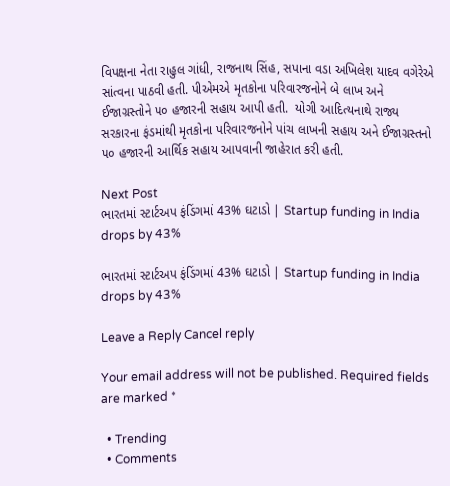વિપક્ષના નેતા રાહુલ ગાંધી, રાજનાથ સિંહ, સપાના વડા અખિલેશ યાદવ વગેરેએ સાંત્વના પાઠવી હતી. પીએમએ મૃતકોના પરિવારજનોને બે લાખ અને ઈજાગ્રસ્તોને ૫૦ હજારની સહાય આપી હતી.  યોગી આદિત્યનાથે રાજ્ય સરકારના ફંડમાંથી મૃતકોના પરિવારજનોને પાંચ લાખની સહાય અને ઈજાગ્રસ્તનો ૫૦ હજારની આર્થિક સહાય આપવાની જાહેરાત કરી હતી.

Next Post
ભારતમાં સ્ટાર્ટઅપ ફંડિંગમાં 43% ઘટાડો | Startup funding in India drops by 43%

ભારતમાં સ્ટાર્ટઅપ ફંડિંગમાં 43% ઘટાડો | Startup funding in India drops by 43%

Leave a Reply Cancel reply

Your email address will not be published. Required fields are marked *

  • Trending
  • Comments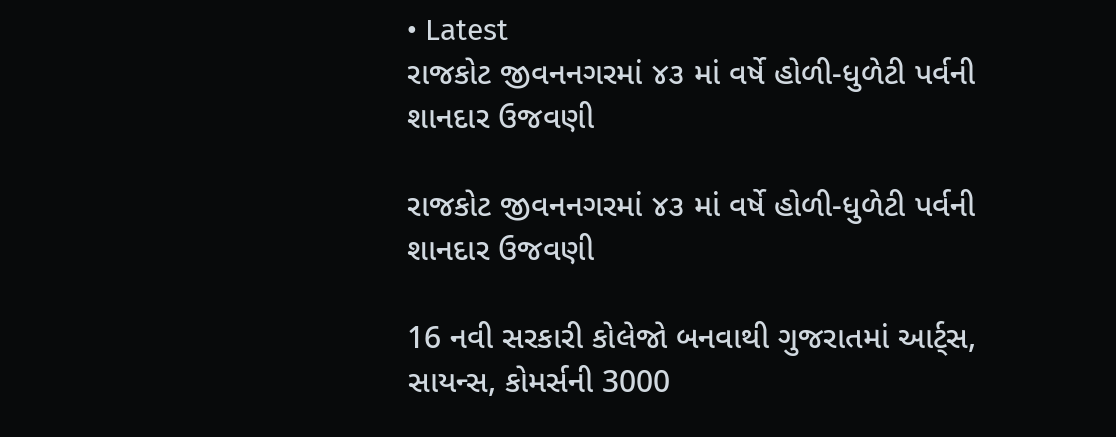• Latest
રાજકોટ જીવનનગરમાં ૪૩ માં વર્ષે હોળી-ધુળેટી પર્વની શાનદાર ઉજવણી

રાજકોટ જીવનનગરમાં ૪૩ માં વર્ષે હોળી-ધુળેટી પર્વની શાનદાર ઉજવણી

16 નવી સરકારી કોલેજો બનવાથી ગુજરાતમાં આર્ટ્સ, સાયન્સ, કોમર્સની 3000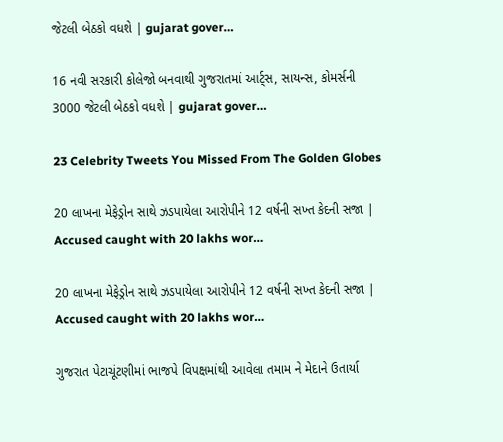જેટલી બેઠકો વધશે | gujarat gover…

16 નવી સરકારી કોલેજો બનવાથી ગુજરાતમાં આર્ટ્સ, સાયન્સ, કોમર્સની 3000 જેટલી બેઠકો વધશે | gujarat gover…

23 Celebrity Tweets You Missed From The Golden Globes

20 લાખના મેફેડ્રોન સાથે ઝડપાયેલા આરોપીને 12 વર્ષની સખ્ત કેદની સજા | Accused caught with 20 lakhs wor…

20 લાખના મેફેડ્રોન સાથે ઝડપાયેલા આરોપીને 12 વર્ષની સખ્ત કેદની સજા | Accused caught with 20 lakhs wor…

ગુજરાત પેટાચૂંટણીમાં ભાજપે વિપક્ષમાંથી આવેલા તમામ ને મેદાને ઉતાર્યા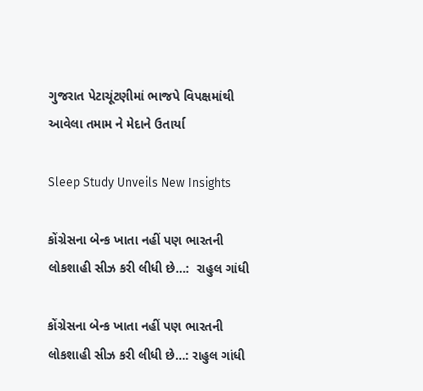ગુજરાત પેટાચૂંટણીમાં ભાજપે વિપક્ષમાંથી આવેલા તમામ ને મેદાને ઉતાર્યા

Sleep Study Unveils New Insights

કોંગ્રેસના બેન્ક ખાતા નહીં પણ ભારતની લોકશાહી સીઝ કરી લીધી છે…:  રાહુલ ગાંધી

કોંગ્રેસના બેન્ક ખાતા નહીં પણ ભારતની લોકશાહી સીઝ કરી લીધી છે…: રાહુલ ગાંધી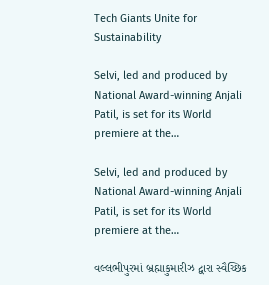Tech Giants Unite for Sustainability

Selvi, led and produced by National Award-winning Anjali Patil, is set for its World premiere at the…

Selvi, led and produced by National Award-winning Anjali Patil, is set for its World premiere at the…

વલ્લભીપુરમાં બ્રહ્માકુમારીઝ દ્વારા સ્વૈચ્છિક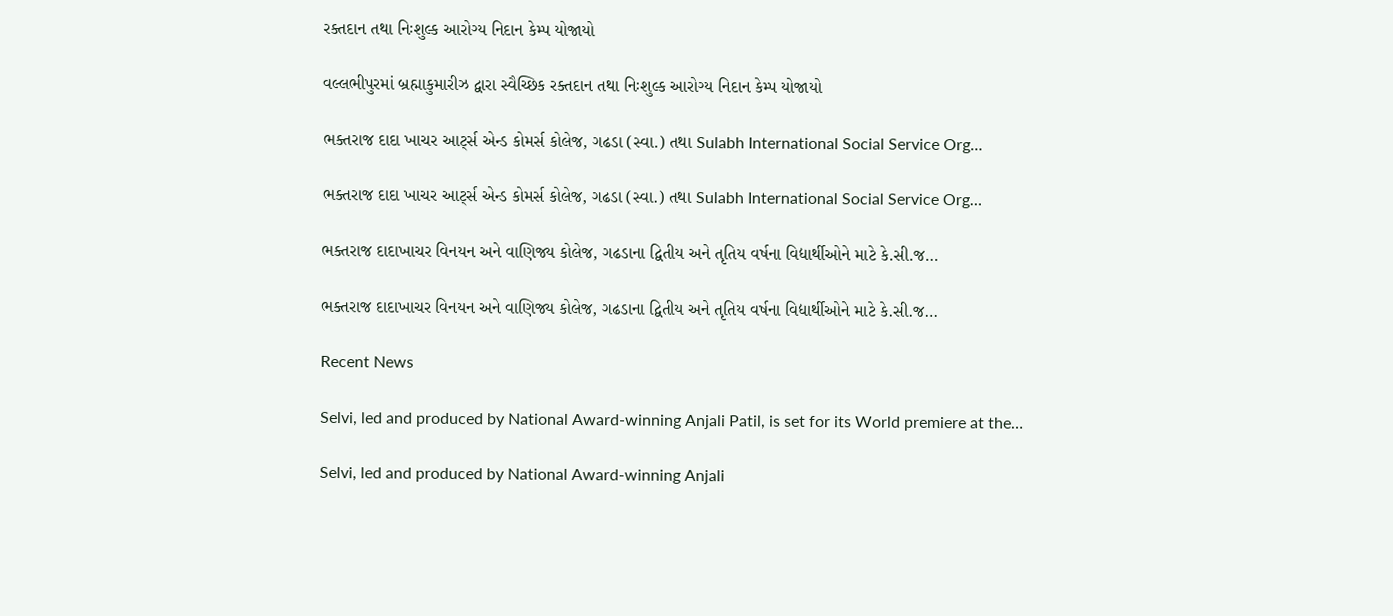રક્તદાન તથા નિઃશુલ્ક આરોગ્ય નિદાન કેમ્પ યોજાયો

વલ્લભીપુરમાં બ્રહ્માકુમારીઝ દ્વારા સ્વૈચ્છિક રક્તદાન તથા નિઃશુલ્ક આરોગ્ય નિદાન કેમ્પ યોજાયો

ભક્તરાજ દાદા ખાચર આર્ટ્સ એન્ડ કોમર્સ કોલેજ, ગઢડા (સ્વા.) તથા Sulabh International Social Service Org…

ભક્તરાજ દાદા ખાચર આર્ટ્સ એન્ડ કોમર્સ કોલેજ, ગઢડા (સ્વા.) તથા Sulabh International Social Service Org…

ભક્તરાજ દાદાખાચર વિનયન અને વાણિજ્ય કોલેજ, ગઢડાના દ્વિતીય અને તૃતિય વર્ષના વિદ્યાર્થીઓને માટે કે.સી.જ…

ભક્તરાજ દાદાખાચર વિનયન અને વાણિજ્ય કોલેજ, ગઢડાના દ્વિતીય અને તૃતિય વર્ષના વિદ્યાર્થીઓને માટે કે.સી.જ…

Recent News

Selvi, led and produced by National Award-winning Anjali Patil, is set for its World premiere at the…

Selvi, led and produced by National Award-winning Anjali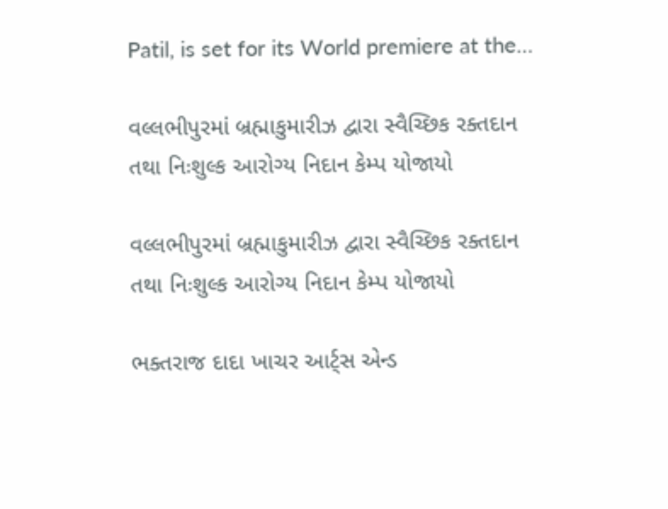Patil, is set for its World premiere at the…

વલ્લભીપુરમાં બ્રહ્માકુમારીઝ દ્વારા સ્વૈચ્છિક રક્તદાન તથા નિઃશુલ્ક આરોગ્ય નિદાન કેમ્પ યોજાયો

વલ્લભીપુરમાં બ્રહ્માકુમારીઝ દ્વારા સ્વૈચ્છિક રક્તદાન તથા નિઃશુલ્ક આરોગ્ય નિદાન કેમ્પ યોજાયો

ભક્તરાજ દાદા ખાચર આર્ટ્સ એન્ડ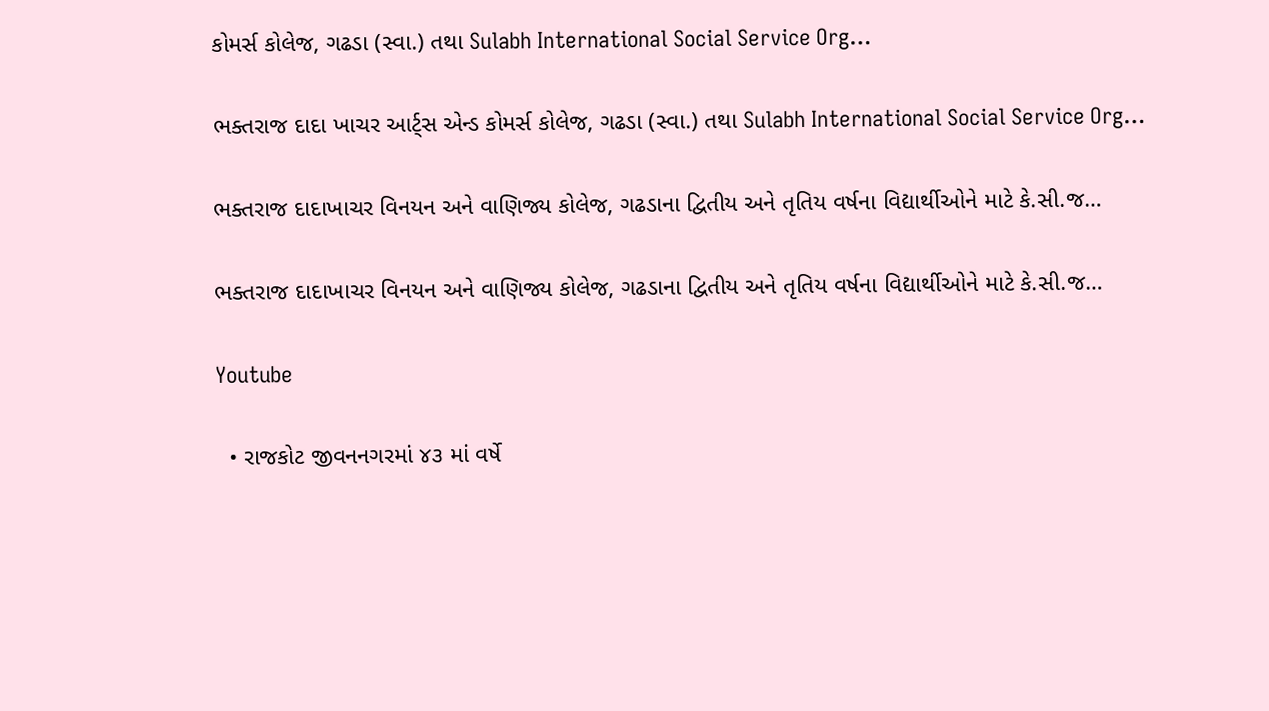કોમર્સ કોલેજ, ગઢડા (સ્વા.) તથા Sulabh International Social Service Org…

ભક્તરાજ દાદા ખાચર આર્ટ્સ એન્ડ કોમર્સ કોલેજ, ગઢડા (સ્વા.) તથા Sulabh International Social Service Org…

ભક્તરાજ દાદાખાચર વિનયન અને વાણિજ્ય કોલેજ, ગઢડાના દ્વિતીય અને તૃતિય વર્ષના વિદ્યાર્થીઓને માટે કે.સી.જ…

ભક્તરાજ દાદાખાચર વિનયન અને વાણિજ્ય કોલેજ, ગઢડાના દ્વિતીય અને તૃતિય વર્ષના વિદ્યાર્થીઓને માટે કે.સી.જ…

Youtube

  • રાજકોટ જીવનનગરમાં ૪૩ માં વર્ષે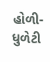હોળી-ધુળેટી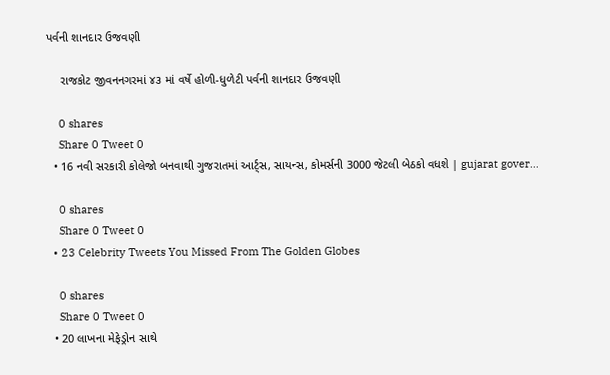પર્વની શાનદાર ઉજવણી

    રાજકોટ જીવનનગરમાં ૪૩ માં વર્ષે હોળી-ધુળેટી પર્વની શાનદાર ઉજવણી

    0 shares
    Share 0 Tweet 0
  • 16 નવી સરકારી કોલેજો બનવાથી ગુજરાતમાં આર્ટ્સ, સાયન્સ, કોમર્સની 3000 જેટલી બેઠકો વધશે | gujarat gover…

    0 shares
    Share 0 Tweet 0
  • 23 Celebrity Tweets You Missed From The Golden Globes

    0 shares
    Share 0 Tweet 0
  • 20 લાખના મેફેડ્રોન સાથે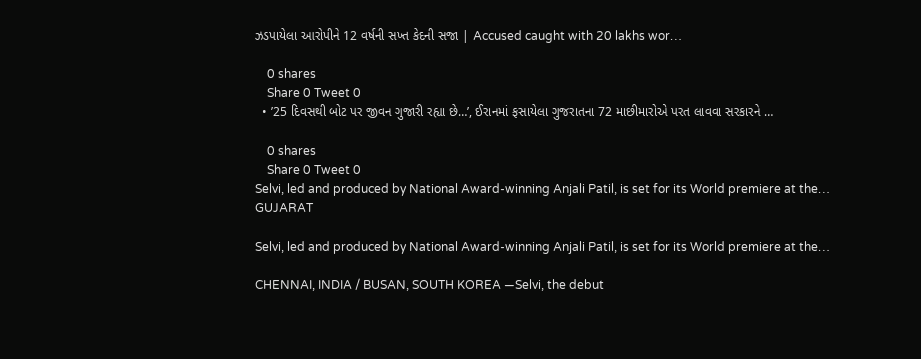ઝડપાયેલા આરોપીને 12 વર્ષની સખ્ત કેદની સજા | Accused caught with 20 lakhs wor…

    0 shares
    Share 0 Tweet 0
  • ’25 દિવસથી બોટ પર જીવન ગુજારી રહ્યા છે…’, ઈરાનમાં ફસાયેલા ગુજરાતના 72 માછીમારોએ પરત લાવવા સરકારને …

    0 shares
    Share 0 Tweet 0
Selvi, led and produced by National Award-winning Anjali Patil, is set for its World premiere at the…
GUJARAT

Selvi, led and produced by National Award-winning Anjali Patil, is set for its World premiere at the…

CHENNAI, INDIA / BUSAN, SOUTH KOREA —Selvi, the debut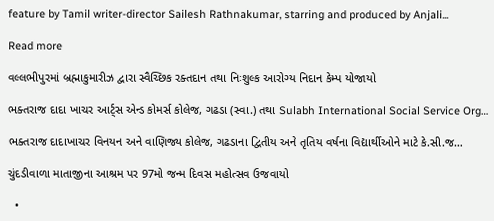feature by Tamil writer-director Sailesh Rathnakumar, starring and produced by Anjali...

Read more

વલ્લભીપુરમાં બ્રહ્માકુમારીઝ દ્વારા સ્વૈચ્છિક રક્તદાન તથા નિઃશુલ્ક આરોગ્ય નિદાન કેમ્પ યોજાયો

ભક્તરાજ દાદા ખાચર આર્ટ્સ એન્ડ કોમર્સ કોલેજ, ગઢડા (સ્વા.) તથા Sulabh International Social Service Org…

ભક્તરાજ દાદાખાચર વિનયન અને વાણિજ્ય કોલેજ, ગઢડાના દ્વિતીય અને તૃતિય વર્ષના વિદ્યાર્થીઓને માટે કે.સી.જ…

ચુંદડીવાળા માતાજીના આશ્રમ પર 97મો જન્મ દિવસ મહોત્સવ ઉજવાયો

  •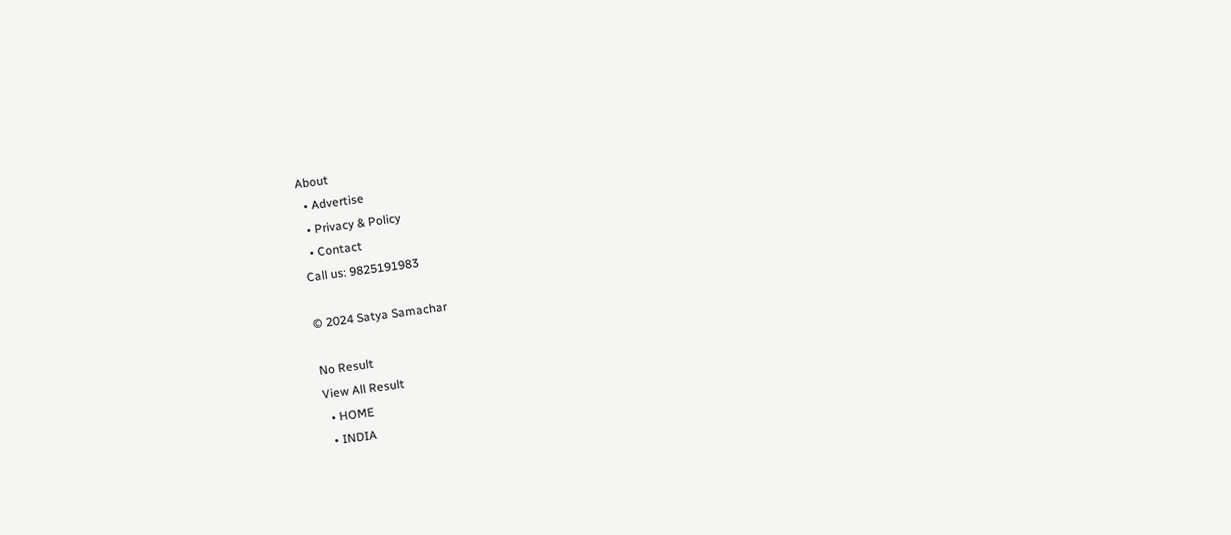About
  • Advertise
  • Privacy & Policy
  • Contact
Call us: 9825191983

© 2024 Satya Samachar

No Result
View All Result
  • HOME
  • INDIA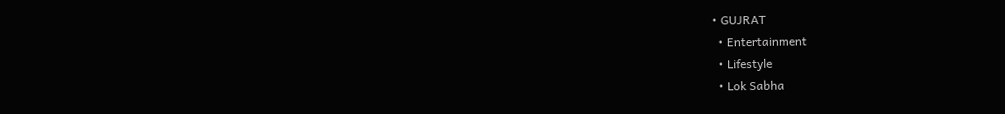• GUJRAT
  • Entertainment
  • Lifestyle
  • Lok Sabha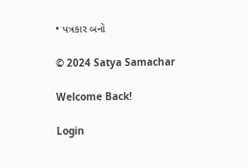• પત્રકાર બનો

© 2024 Satya Samachar

Welcome Back!

Login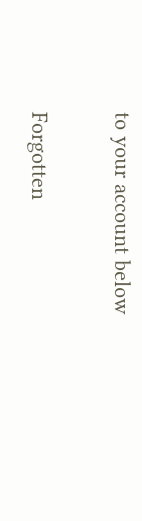to your account below

Forgotten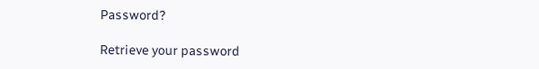Password?

Retrieve your password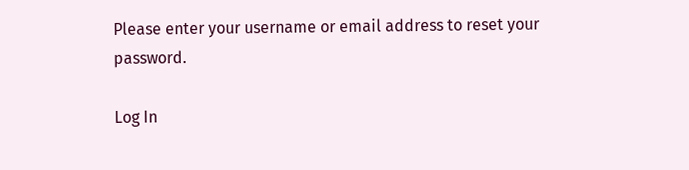Please enter your username or email address to reset your password.

Log In